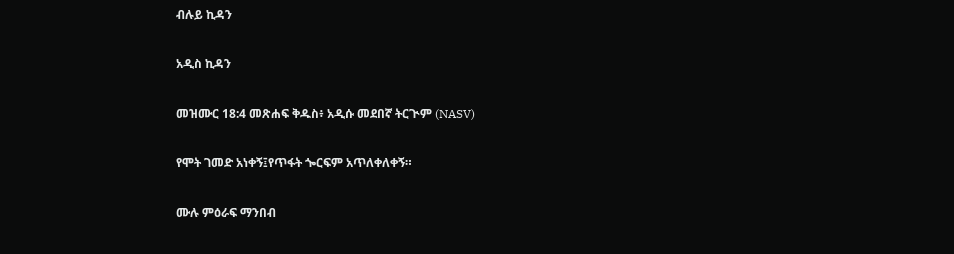ብሉይ ኪዳን

አዲስ ኪዳን

መዝሙር 18:4 መጽሐፍ ቅዱስ፥ አዲሱ መደበኛ ትርጒም (NASV)

የሞት ገመድ አነቀኝ፤የጥፋት ጐርፍም አጥለቀለቀኝ።

ሙሉ ምዕራፍ ማንበብ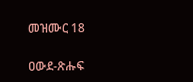መዝሙር 18

ዐውደ-ጽሑፍ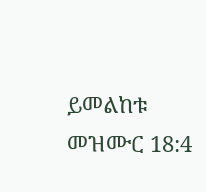ይመልከቱ መዝሙር 18:4